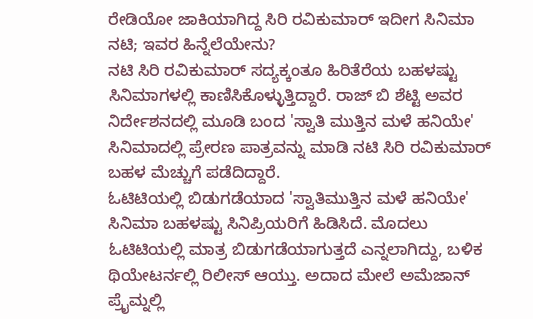ರೇಡಿಯೋ ಜಾಕಿಯಾಗಿದ್ದ ಸಿರಿ ರವಿಕುಮಾರ್ ಇದೀಗ ಸಿನಿಮಾ ನಟಿ; ಇವರ ಹಿನ್ನೆಲೆಯೇನು?
ನಟಿ ಸಿರಿ ರವಿಕುಮಾರ್ ಸದ್ಯಕ್ಕಂತೂ ಹಿರಿತೆರೆಯ ಬಹಳಷ್ಟು ಸಿನಿಮಾಗಳಲ್ಲಿ ಕಾಣಿಸಿಕೊಳ್ಳುತ್ತಿದ್ದಾರೆ. ರಾಜ್ ಬಿ ಶೆಟ್ಟಿ ಅವರ ನಿರ್ದೇಶನದಲ್ಲಿ ಮೂಡಿ ಬಂದ 'ಸ್ವಾತಿ ಮುತ್ತಿನ ಮಳೆ ಹನಿಯೇ' ಸಿನಿಮಾದಲ್ಲಿ ಪ್ರೇರಣ ಪಾತ್ರವನ್ನು ಮಾಡಿ ನಟಿ ಸಿರಿ ರವಿಕುಮಾರ್ ಬಹಳ ಮೆಚ್ಚುಗೆ ಪಡೆದಿದ್ದಾರೆ.
ಓಟಿಟಿಯಲ್ಲಿ ಬಿಡುಗಡೆಯಾದ 'ಸ್ವಾತಿಮುತ್ತಿನ ಮಳೆ ಹನಿಯೇ' ಸಿನಿಮಾ ಬಹಳಷ್ಟು ಸಿನಿಪ್ರಿಯರಿಗೆ ಹಿಡಿಸಿದೆ. ಮೊದಲು ಓಟಿಟಿಯಲ್ಲಿ ಮಾತ್ರ ಬಿಡುಗಡೆಯಾಗುತ್ತದೆ ಎನ್ನಲಾಗಿದ್ದು, ಬಳಿಕ ಥಿಯೇಟರ್ನಲ್ಲಿ ರಿಲೀಸ್ ಆಯ್ತು. ಅದಾದ ಮೇಲೆ ಅಮೆಜಾನ್ ಪ್ರೈಮ್ನಲ್ಲಿ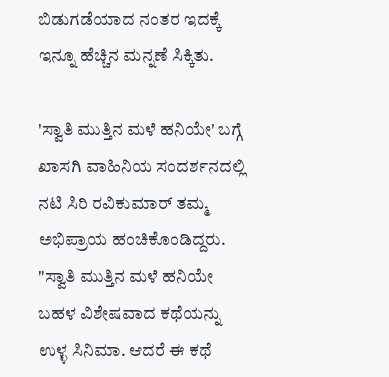ಬಿಡುಗಡೆಯಾದ ನಂತರ ಇದಕ್ಕೆ ಇನ್ನೂ ಹೆಚ್ಚಿನ ಮನ್ನಣೆ ಸಿಕ್ಕಿತು.

'ಸ್ವಾತಿ ಮುತ್ತಿನ ಮಳೆ ಹನಿಯೇ' ಬಗ್ಗೆ ಖಾಸಗಿ ವಾಹಿನಿಯ ಸಂದರ್ಶನದಲ್ಲಿ ನಟಿ ಸಿರಿ ರವಿಕುಮಾರ್ ತಮ್ಮ ಅಭಿಪ್ರಾಯ ಹಂಚಿಕೊಂಡಿದ್ದರು. "ಸ್ವಾತಿ ಮುತ್ತಿನ ಮಳೆ ಹನಿಯೇ ಬಹಳ ವಿಶೇಷವಾದ ಕಥೆಯನ್ನು ಉಳ್ಳ ಸಿನಿಮಾ. ಆದರೆ ಈ ಕಥೆ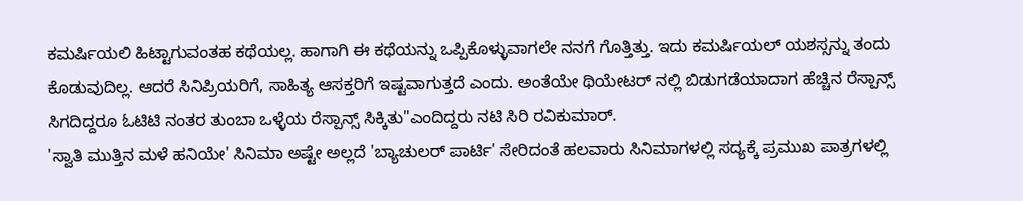ಕಮರ್ಷಿಯಲಿ ಹಿಟ್ಟಾಗುವಂತಹ ಕಥೆಯಲ್ಲ. ಹಾಗಾಗಿ ಈ ಕಥೆಯನ್ನು ಒಪ್ಪಿಕೊಳ್ಳುವಾಗಲೇ ನನಗೆ ಗೊತ್ತಿತ್ತು. ಇದು ಕಮರ್ಷಿಯಲ್ ಯಶಸ್ಸನ್ನು ತಂದು ಕೊಡುವುದಿಲ್ಲ. ಆದರೆ ಸಿನಿಪ್ರಿಯರಿಗೆ, ಸಾಹಿತ್ಯ ಆಸಕ್ತರಿಗೆ ಇಷ್ಟವಾಗುತ್ತದೆ ಎಂದು. ಅಂತೆಯೇ ಥಿಯೇಟರ್ ನಲ್ಲಿ ಬಿಡುಗಡೆಯಾದಾಗ ಹೆಚ್ಚಿನ ರೆಸ್ಪಾನ್ಸ್ ಸಿಗದಿದ್ದರೂ ಓಟಿಟಿ ನಂತರ ತುಂಬಾ ಒಳ್ಳೆಯ ರೆಸ್ಪಾನ್ಸ್ ಸಿಕ್ಕಿತು"ಎಂದಿದ್ದರು ನಟಿ ಸಿರಿ ರವಿಕುಮಾರ್.
'ಸ್ವಾತಿ ಮುತ್ತಿನ ಮಳೆ ಹನಿಯೇ' ಸಿನಿಮಾ ಅಷ್ಟೇ ಅಲ್ಲದೆ 'ಬ್ಯಾಚುಲರ್ ಪಾರ್ಟಿ' ಸೇರಿದಂತೆ ಹಲವಾರು ಸಿನಿಮಾಗಳಲ್ಲಿ ಸದ್ಯಕ್ಕೆ ಪ್ರಮುಖ ಪಾತ್ರಗಳಲ್ಲಿ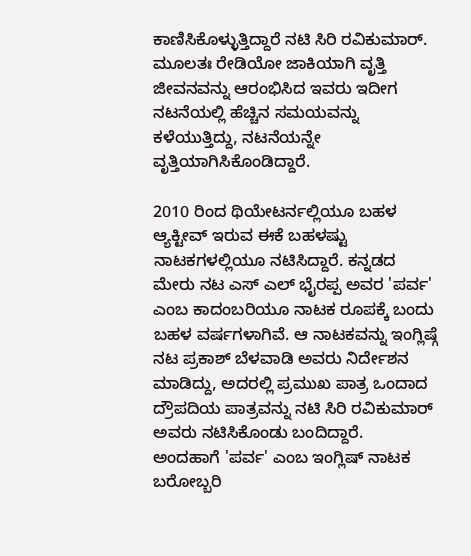ಕಾಣಿಸಿಕೊಳ್ಳುತ್ತಿದ್ದಾರೆ ನಟಿ ಸಿರಿ ರವಿಕುಮಾರ್. ಮೂಲತಃ ರೇಡಿಯೋ ಜಾಕಿಯಾಗಿ ವೃತ್ತಿ ಜೀವನವನ್ನು ಆರಂಭಿಸಿದ ಇವರು ಇದೀಗ ನಟನೆಯಲ್ಲಿ ಹೆಚ್ಚಿನ ಸಮಯವನ್ನು ಕಳೆಯುತ್ತಿದ್ದು, ನಟನೆಯನ್ನೇ ವೃತ್ತಿಯಾಗಿಸಿಕೊಂಡಿದ್ದಾರೆ.

2010 ರಿಂದ ಥಿಯೇಟರ್ನಲ್ಲಿಯೂ ಬಹಳ ಆ್ಯಕ್ಟೀವ್ ಇರುವ ಈಕೆ ಬಹಳಷ್ಟು ನಾಟಕಗಳಲ್ಲಿಯೂ ನಟಿಸಿದ್ದಾರೆ. ಕನ್ನಡದ ಮೇರು ನಟ ಎಸ್ ಎಲ್ ಭೈರಪ್ಪ ಅವರ 'ಪರ್ವ' ಎಂಬ ಕಾದಂಬರಿಯೂ ನಾಟಕ ರೂಪಕ್ಕೆ ಬಂದು ಬಹಳ ವರ್ಷಗಳಾಗಿವೆ. ಆ ನಾಟಕವನ್ನು ಇಂಗ್ಲಿಷ್ಗೆ ನಟ ಪ್ರಕಾಶ್ ಬೆಳವಾಡಿ ಅವರು ನಿರ್ದೇಶನ ಮಾಡಿದ್ದು, ಅದರಲ್ಲಿ ಪ್ರಮುಖ ಪಾತ್ರ ಒಂದಾದ ದ್ರೌಪದಿಯ ಪಾತ್ರವನ್ನು ನಟಿ ಸಿರಿ ರವಿಕುಮಾರ್ ಅವರು ನಟಿಸಿಕೊಂಡು ಬಂದಿದ್ದಾರೆ.
ಅಂದಹಾಗೆ 'ಪರ್ವ' ಎಂಬ ಇಂಗ್ಲಿಷ್ ನಾಟಕ ಬರೋಬ್ಬರಿ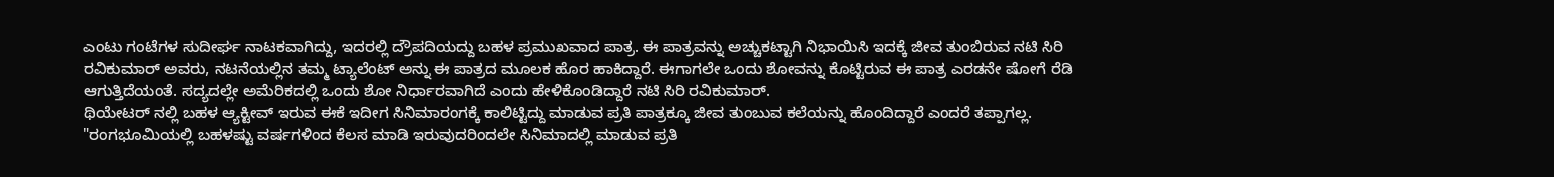ಎಂಟು ಗಂಟೆಗಳ ಸುದೀರ್ಘ ನಾಟಕವಾಗಿದ್ದು, ಇದರಲ್ಲಿ ದ್ರೌಪದಿಯದ್ದು ಬಹಳ ಪ್ರಮುಖವಾದ ಪಾತ್ರ. ಈ ಪಾತ್ರವನ್ನು ಅಚ್ಚುಕಟ್ಟಾಗಿ ನಿಭಾಯಿಸಿ ಇದಕ್ಕೆ ಜೀವ ತುಂಬಿರುವ ನಟಿ ಸಿರಿ ರವಿಕುಮಾರ್ ಅವರು, ನಟನೆಯಲ್ಲಿನ ತಮ್ಮ ಟ್ಯಾಲೆಂಟ್ ಅನ್ನು ಈ ಪಾತ್ರದ ಮೂಲಕ ಹೊರ ಹಾಕಿದ್ದಾರೆ. ಈಗಾಗಲೇ ಒಂದು ಶೋವನ್ನು ಕೊಟ್ಟಿರುವ ಈ ಪಾತ್ರ ಎರಡನೇ ಷೋಗೆ ರೆಡಿ ಆಗುತ್ತಿದೆಯಂತೆ. ಸದ್ಯದಲ್ಲೇ ಅಮೆರಿಕದಲ್ಲಿ ಒಂದು ಶೋ ನಿರ್ಧಾರವಾಗಿದೆ ಎಂದು ಹೇಳಿಕೊಂಡಿದ್ದಾರೆ ನಟಿ ಸಿರಿ ರವಿಕುಮಾರ್.
ಥಿಯೇಟರ್ ನಲ್ಲಿ ಬಹಳ ಆ್ಯಕ್ಟೀವ್ ಇರುವ ಈಕೆ ಇದೀಗ ಸಿನಿಮಾರಂಗಕ್ಕೆ ಕಾಲಿಟ್ಟಿದ್ದು ಮಾಡುವ ಪ್ರತಿ ಪಾತ್ರಕ್ಕೂ ಜೀವ ತುಂಬುವ ಕಲೆಯನ್ನು ಹೊಂದಿದ್ದಾರೆ ಎಂದರೆ ತಪ್ಪಾಗಲ್ಲ. "ರಂಗಭೂಮಿಯಲ್ಲಿ ಬಹಳಷ್ಟು ವರ್ಷಗಳಿಂದ ಕೆಲಸ ಮಾಡಿ ಇರುವುದರಿಂದಲೇ ಸಿನಿಮಾದಲ್ಲಿ ಮಾಡುವ ಪ್ರತಿ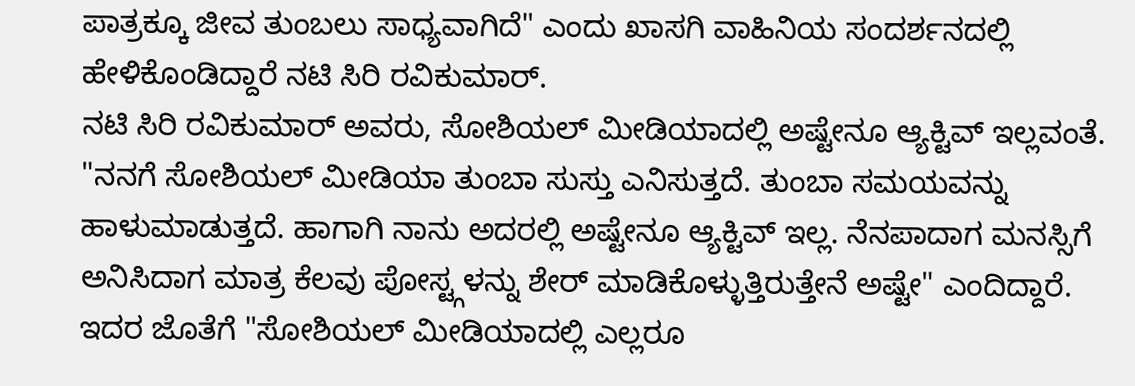ಪಾತ್ರಕ್ಕೂ ಜೀವ ತುಂಬಲು ಸಾಧ್ಯವಾಗಿದೆ" ಎಂದು ಖಾಸಗಿ ವಾಹಿನಿಯ ಸಂದರ್ಶನದಲ್ಲಿ ಹೇಳಿಕೊಂಡಿದ್ದಾರೆ ನಟಿ ಸಿರಿ ರವಿಕುಮಾರ್.
ನಟಿ ಸಿರಿ ರವಿಕುಮಾರ್ ಅವರು, ಸೋಶಿಯಲ್ ಮೀಡಿಯಾದಲ್ಲಿ ಅಷ್ಟೇನೂ ಆ್ಯಕ್ಟಿವ್ ಇಲ್ಲವಂತೆ. "ನನಗೆ ಸೋಶಿಯಲ್ ಮೀಡಿಯಾ ತುಂಬಾ ಸುಸ್ತು ಎನಿಸುತ್ತದೆ. ತುಂಬಾ ಸಮಯವನ್ನು ಹಾಳುಮಾಡುತ್ತದೆ. ಹಾಗಾಗಿ ನಾನು ಅದರಲ್ಲಿ ಅಷ್ಟೇನೂ ಆ್ಯಕ್ಟಿವ್ ಇಲ್ಲ. ನೆನಪಾದಾಗ ಮನಸ್ಸಿಗೆ ಅನಿಸಿದಾಗ ಮಾತ್ರ ಕೆಲವು ಪೋಸ್ಟ್ಗಳನ್ನು ಶೇರ್ ಮಾಡಿಕೊಳ್ಳುತ್ತಿರುತ್ತೇನೆ ಅಷ್ಟೇ" ಎಂದಿದ್ದಾರೆ.
ಇದರ ಜೊತೆಗೆ "ಸೋಶಿಯಲ್ ಮೀಡಿಯಾದಲ್ಲಿ ಎಲ್ಲರೂ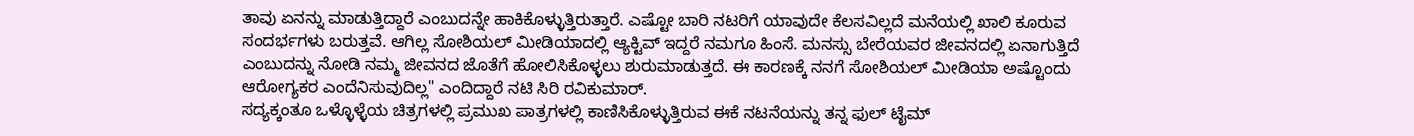ತಾವು ಏನನ್ನು ಮಾಡುತ್ತಿದ್ದಾರೆ ಎಂಬುದನ್ನೇ ಹಾಕಿಕೊಳ್ಳುತ್ತಿರುತ್ತಾರೆ. ಎಷ್ಟೋ ಬಾರಿ ನಟರಿಗೆ ಯಾವುದೇ ಕೆಲಸವಿಲ್ಲದೆ ಮನೆಯಲ್ಲಿ ಖಾಲಿ ಕೂರುವ ಸಂದರ್ಭಗಳು ಬರುತ್ತವೆ. ಆಗಿಲ್ಲ ಸೋಶಿಯಲ್ ಮೀಡಿಯಾದಲ್ಲಿ ಆ್ಯಕ್ಟಿವ್ ಇದ್ದರೆ ನಮಗೂ ಹಿಂಸೆ. ಮನಸ್ಸು ಬೇರೆಯವರ ಜೀವನದಲ್ಲಿ ಏನಾಗುತ್ತಿದೆ ಎಂಬುದನ್ನು ನೋಡಿ ನಮ್ಮ ಜೀವನದ ಜೊತೆಗೆ ಹೋಲಿಸಿಕೊಳ್ಳಲು ಶುರುಮಾಡುತ್ತದೆ. ಈ ಕಾರಣಕ್ಕೆ ನನಗೆ ಸೋಶಿಯಲ್ ಮೀಡಿಯಾ ಅಷ್ಟೊಂದು ಆರೋಗ್ಯಕರ ಎಂದೆನಿಸುವುದಿಲ್ಲ" ಎಂದಿದ್ದಾರೆ ನಟಿ ಸಿರಿ ರವಿಕುಮಾರ್.
ಸದ್ಯಕ್ಕಂತೂ ಒಳ್ಳೊಳ್ಳೆಯ ಚಿತ್ರಗಳಲ್ಲಿ ಪ್ರಮುಖ ಪಾತ್ರಗಳಲ್ಲಿ ಕಾಣಿಸಿಕೊಳ್ಳುತ್ತಿರುವ ಈಕೆ ನಟನೆಯನ್ನು ತನ್ನ ಫುಲ್ ಟೈಮ್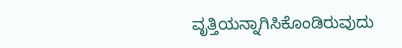ವೃತ್ತಿಯನ್ನಾಗಿಸಿಕೊಂಡಿರುವುದು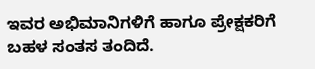ಇವರ ಅಭಿಮಾನಿಗಳಿಗೆ ಹಾಗೂ ಪ್ರೇಕ್ಷಕರಿಗೆ ಬಹಳ ಸಂತಸ ತಂದಿದೆ.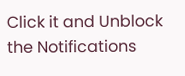Click it and Unblock the Notifications